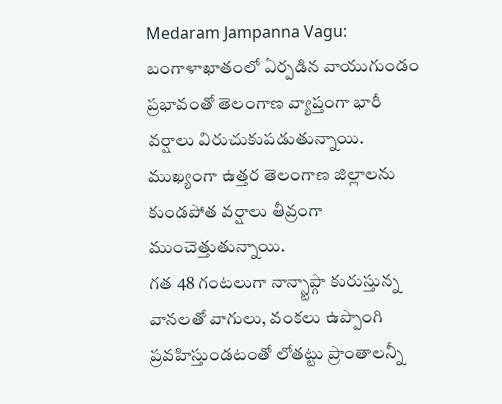Medaram Jampanna Vagu: బంగాళాఖాతంలో ఏర్పడిన వాయుగుండం ప్రభావంతో తెలంగాణ వ్యాప్తంగా భారీ వర్షాలు విరుచుకుపడుతున్నాయి. ముఖ్యంగా ఉత్తర తెలంగాణ జిల్లాలను కుండపోత వర్షాలు తీవ్రంగా ముంచెత్తుతున్నాయి.
గత 48 గంటలుగా నాన్స్టాప్గా కురుస్తున్న వానలతో వాగులు, వంకలు ఉప్పొంగి ప్రవహిస్తుండటంతో లోతట్టు ప్రాంతాలన్నీ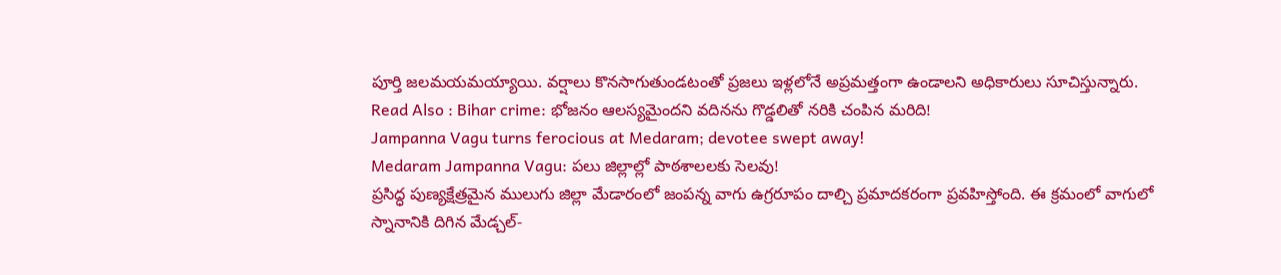పూర్తి జలమయమయ్యాయి. వర్షాలు కొనసాగుతుండటంతో ప్రజలు ఇళ్లలోనే అప్రమత్తంగా ఉండాలని అధికారులు సూచిస్తున్నారు.
Read Also : Bihar crime: భోజనం ఆలస్యమైందని వదినను గొడ్డలితో నరికి చంపిన మరిది!
Jampanna Vagu turns ferocious at Medaram; devotee swept away!
Medaram Jampanna Vagu: పలు జిల్లాల్లో పాఠశాలలకు సెలవు!
ప్రసిద్ధ పుణ్యక్షేత్రమైన ములుగు జిల్లా మేడారంలో జంపన్న వాగు ఉగ్రరూపం దాల్చి ప్రమాదకరంగా ప్రవహిస్తోంది. ఈ క్రమంలో వాగులో స్నానానికి దిగిన మేడ్చల్-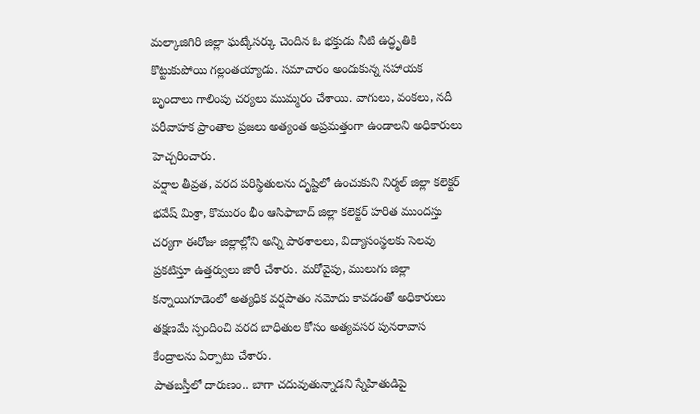మల్కాజిగిరి జిల్లా ఘట్కేసర్కు చెందిన ఓ భక్తుడు నీటి ఉద్ధృతికి కొట్టుకుపోయి గల్లంతయ్యాడు. సమాచారం అందుకున్న సహాయక బృందాలు గాలింపు చర్యలు ముమ్మరం చేశాయి. వాగులు, వంకలు, నదీ పరీవాహక ప్రాంతాల ప్రజలు అత్యంత అప్రమత్తంగా ఉండాలని అధికారులు హెచ్చరించారు.
వర్షాల తీవ్రత, వరద పరిస్థితులను దృష్టిలో ఉంచుకుని నిర్మల్ జిల్లా కలెక్టర్ భవేష్ మిశ్రా, కొమురం భీం ఆసిఫాబాద్ జిల్లా కలెక్టర్ హరిత ముందస్తు చర్యగా ఈరోజు జిల్లాల్లోని అన్ని పాఠశాలలు, విద్యాసంస్థలకు సెలవు ప్రకటిస్తూ ఉత్తర్వులు జారీ చేశారు. మరోవైపు, ములుగు జిల్లా కన్నాయిగూడెంలో అత్యధిక వర్షపాతం నమోదు కావడంతో అధికారులు తక్షణమే స్పందించి వరద బాధితుల కోసం అత్యవసర పునరావాస కేంద్రాలను ఏర్పాటు చేశారు.
పాతబస్తీలో దారుణం.. బాగా చదువుతున్నాడని స్నేహితుడిపై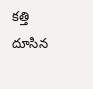కత్తి దూసిన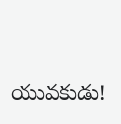యువకుడు!